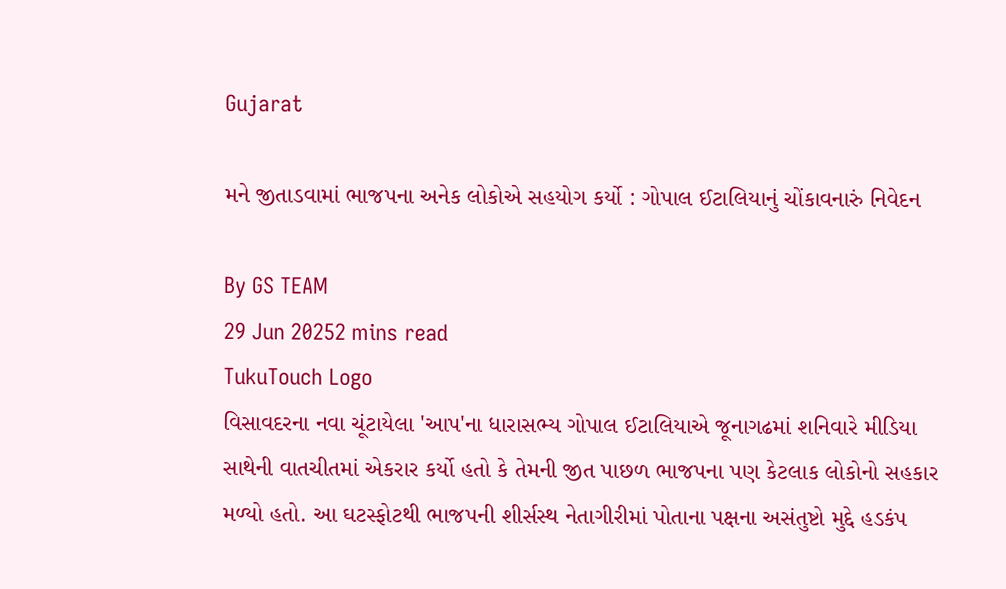Gujarat

મને જીતાડવામાં ભાજપના અનેક લોકોએ સહયોગ કર્યો : ગોપાલ ઈટાલિયાનું ચોંકાવનારું નિવેદન

By GS TEAM
29 Jun 20252 mins read
TukuTouch Logo
વિસાવદરના નવા ચૂંટાયેલા 'આપ'ના ધારાસભ્ય ગોપાલ ઈટાલિયાએ જૂનાગઢમાં શનિવારે મીડિયા સાથેની વાતચીતમાં એકરાર કર્યો હતો કે તેમની જીત પાછળ ભાજપના પણ કેટલાક લોકોનો સહકાર મળ્યો હતો. આ ઘટસ્ફોટથી ભાજપની શીર્સસ્થ નેતાગીરીમાં પોતાના પક્ષના અસંતુષ્ટો મુદ્દે હડકંપ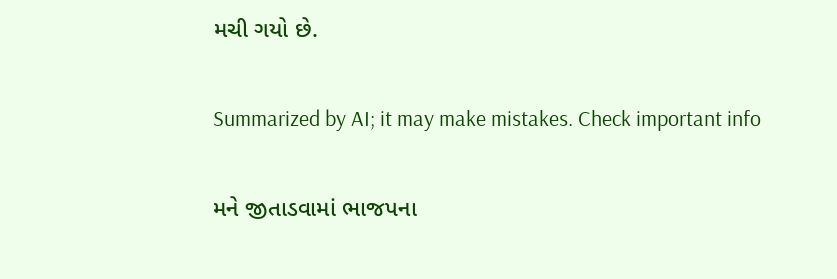મચી ગયો છે.

Summarized by AI; it may make mistakes. Check important info

મને જીતાડવામાં ભાજપના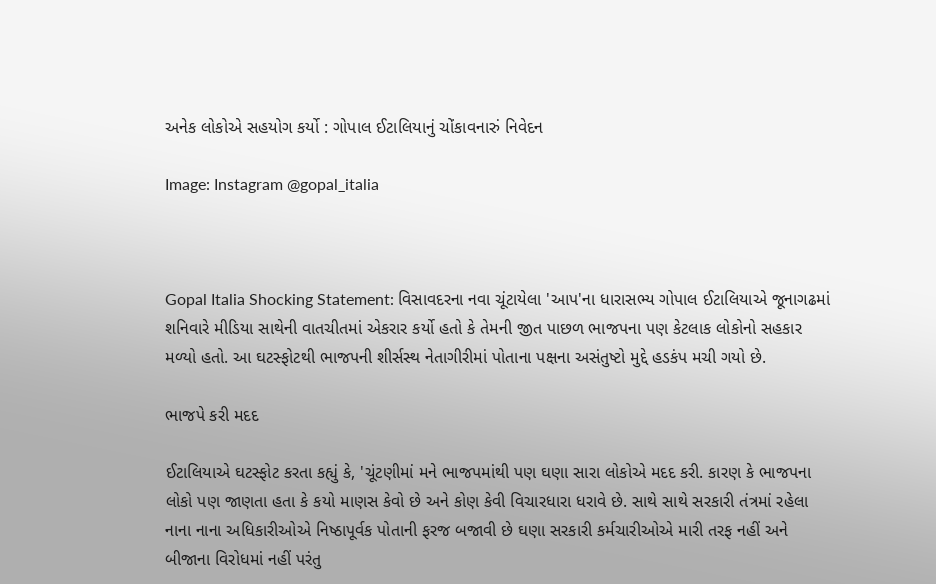અનેક લોકોએ સહયોગ કર્યો : ગોપાલ ઈટાલિયાનું ચોંકાવનારું નિવેદન

Image: Instagram @gopal_italia



Gopal Italia Shocking Statement: વિસાવદરના નવા ચૂંટાયેલા 'આપ'ના ધારાસભ્ય ગોપાલ ઈટાલિયાએ જૂનાગઢમાં શનિવારે મીડિયા સાથેની વાતચીતમાં એકરાર કર્યો હતો કે તેમની જીત પાછળ ભાજપના પણ કેટલાક લોકોનો સહકાર મળ્યો હતો. આ ઘટસ્ફોટથી ભાજપની શીર્સસ્થ નેતાગીરીમાં પોતાના પક્ષના અસંતુષ્ટો મુદ્દે હડકંપ મચી ગયો છે.

ભાજપે કરી મદદ

ઈટાલિયાએ ઘટસ્ફોટ કરતા કહ્યું કે, 'ચૂંટણીમાં મને ભાજપમાંથી પણ ઘણા સારા લોકોએ મદદ કરી. કારણ કે ભાજપના લોકો પણ જાણતા હતા કે કયો માણસ કેવો છે અને કોણ કેવી વિચારધારા ધરાવે છે. સાથે સાથે સરકારી તંત્રમાં રહેલા નાના નાના અધિકારીઓએ નિષ્ઠાપૂર્વક પોતાની ફરજ બજાવી છે ઘણા સરકારી કર્મચારીઓએ મારી તરફ નહીં અને બીજાના વિરોધમાં નહીં પરંતુ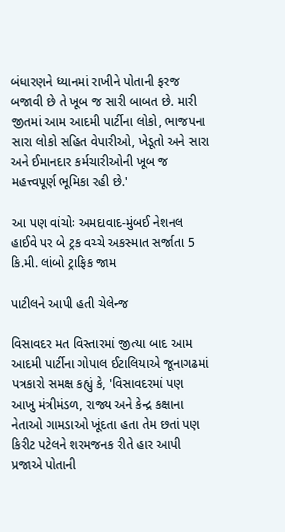બંધારણને ધ્યાનમાં રાખીને પોતાની ફરજ બજાવી છે તે ખૂબ જ સારી બાબત છે. મારી જીતમાં આમ આદમી પાર્ટીના લોકો, ભાજપના સારા લોકો સહિત વેપારીઓ, ખેડૂતો અને સારા અને ઈમાનદાર કર્મચારીઓની ખૂબ જ મહત્ત્વપૂર્ણ ભૂમિકા રહી છે.'

આ પણ વાંચોઃ અમદાવાદ-મુંબઈ નેશનલ હાઈવે પર બે ટ્રક વચ્ચે અકસ્માત સર્જાતા 5 કિ.મી. લાંબો ટ્રાફિક જામ

પાટીલને આપી હતી ચેલેન્જ

વિસાવદર મત વિસ્તારમાં જીત્યા બાદ આમ આદમી પાર્ટીના ગોપાલ ઈટાલિયાએ જૂનાગઢમાં પત્રકારો સમક્ષ કહ્યું કે, 'વિસાવદરમાં પણ આખુ મંત્રીમંડળ, રાજ્ય અને કેન્દ્ર કક્ષાના નેતાઓ ગામડાઓ ખૂંદતા હતા તેમ છતાં પણ કિરીટ પટેલને શરમજનક રીતે હાર આપી પ્રજાએ પોતાની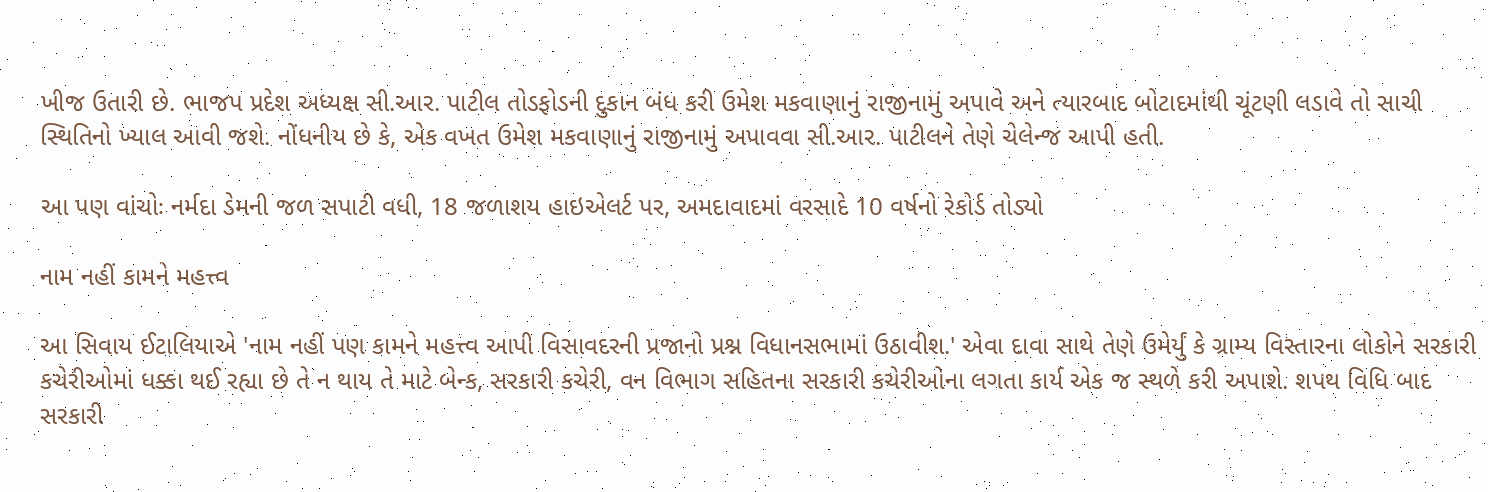ખીજ ઉતારી છે. ભાજપ પ્રદેશ અધ્યક્ષ સી.આર. પાટીલ તોડફોડની દુકાન બંધ કરી ઉમેશ મકવાણાનું રાજીનામું અપાવે અને ત્યારબાદ બોટાદમાંથી ચૂંટણી લડાવે તો સાચી સ્થિતિનો ખ્યાલ આવી જશે. નોંધનીય છે કે, એક વખત ઉમેશ મકવાણાનું રાજીનામું અપાવવા સી.આર. પાટીલને તેણે ચેલેન્જ આપી હતી.

આ પણ વાંચોઃ નર્મદા ડેમની જળ સપાટી વધી, 18 જળાશય હાઇએલર્ટ પર, અમદાવાદમાં વરસાદે 10 વર્ષનો રેકોર્ડ તોડ્યો

નામ નહીં કામને મહત્ત્વ

આ સિવાય ઈટાલિયાએ 'નામ નહીં પણ કામને મહત્ત્વ આપી વિસાવદરની પ્રજાનો પ્રશ્ન વિધાનસભામાં ઉઠાવીશ.' એવા દાવા સાથે તેણે ઉમેર્યું કે ગ્રામ્ય વિસ્તારના લોકોને સરકારી કચેરીઓમાં ધક્કા થઈ રહ્યા છે તે ન થાય તે માટે બેન્ક, સરકારી કચેરી, વન વિભાગ સહિતના સરકારી કચેરીઓના લગતા કાર્ય એક જ સ્થળે કરી અપાશે. શપથ વિધિ બાદ સરકારી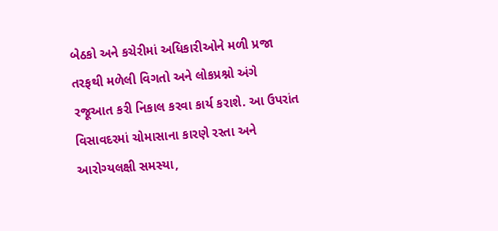બેઠકો અને કચેરીમાં અધિકારીઓને મળી પ્રજા તરફથી મળેલી વિગતો અને લોકપ્રશ્નો અંગે રજૂઆત કરી નિકાલ કરવા કાર્ય કરાશે. આ ઉપરાંત વિસાવદરમાં ચોમાસાના કારણે રસ્તા અને આરોગ્યલક્ષી સમસ્યા,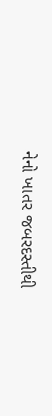નેનો ખાતર જબરદસ્તીથી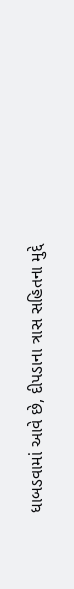ધાબડવામાં આવે છે, દીપડાના ત્રાસ સહિતના મુદ્દે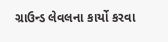ગ્રાઉન્ડ લેવલના કાર્યો કરવા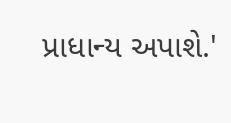પ્રાધાન્ય અપાશે.'